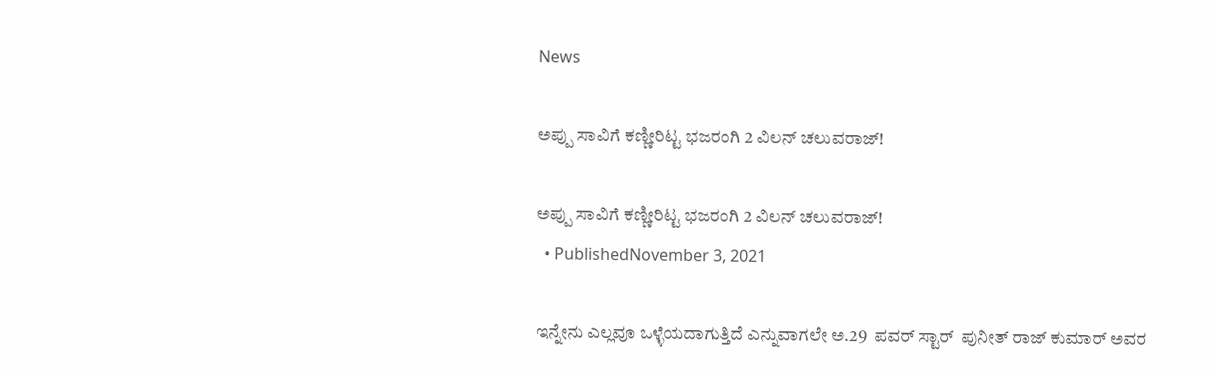News

ಅಪ್ಪು ಸಾವಿಗೆ ಕಣ್ಣೀರಿಟ್ಟ ಭಜರಂಗಿ 2 ವಿಲನ್ ಚಲುವರಾಜ್!

ಅಪ್ಪು ಸಾವಿಗೆ ಕಣ್ಣೀರಿಟ್ಟ ಭಜರಂಗಿ 2 ವಿಲನ್ ಚಲುವರಾಜ್!
  • PublishedNovember 3, 2021

ಇನ್ನೇನು ಎಲ್ಲವೂ ಒಳ್ಳೆಯದಾಗುತ್ತಿದೆ ಎನ್ನುವಾಗಲೇ ಅ.29  ಪವರ್ ಸ್ಟಾರ್  ಪುನೀತ್ ರಾಜ್ ಕುಮಾರ್ ಅವರ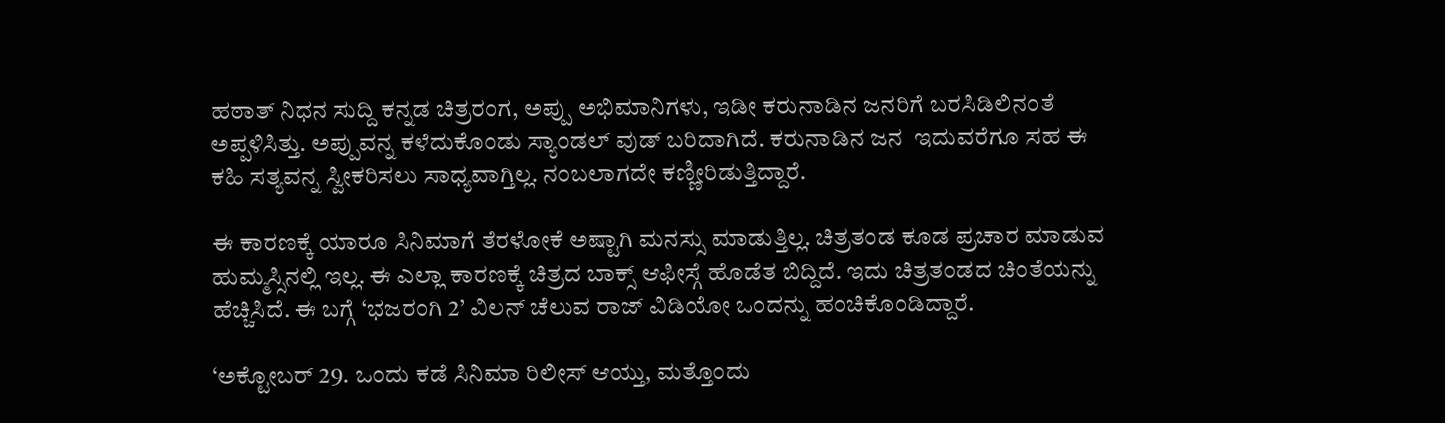ಹಠಾತ್ ನಿಧನ ಸುದ್ದಿ ಕನ್ನಡ ಚಿತ್ರರಂಗ, ಅಪ್ಪು ಅಭಿಮಾನಿಗಳು, ಇಡೀ ಕರುನಾಡಿನ ಜನರಿಗೆ ಬರಸಿಡಿಲಿನಂತೆ ಅಪ್ಪಳಿಸಿತ್ತು. ಅಪ್ಪುವನ್ನ ಕಳೆದುಕೊಂಡು ಸ್ಯಾಂಡಲ್ ವುಡ್ ಬರಿದಾಗಿದೆ. ಕರುನಾಡಿನ ಜನ  ಇದುವರೆಗೂ ಸಹ ಈ ಕಹಿ ಸತ್ಯವನ್ನ ಸ್ವೀಕರಿಸಲು ಸಾಧ್ಯವಾಗ್ತಿಲ್ಲ. ನಂಬಲಾಗದೇ ಕಣ್ಣೀರಿಡುತ್ತಿದ್ದಾರೆ.

ಈ ಕಾರಣಕ್ಕೆ ಯಾರೂ ಸಿನಿಮಾಗೆ ತೆರಳೋಕೆ ಅಷ್ಟಾಗಿ ಮನಸ್ಸು ಮಾಡುತ್ತಿಲ್ಲ. ಚಿತ್ರತಂಡ ಕೂಡ ಪ್ರಚಾರ ಮಾಡುವ ಹುಮ್ಮಸ್ಸಿನಲ್ಲಿ ಇಲ್ಲ. ಈ ಎಲ್ಲಾ ಕಾರಣಕ್ಕೆ ಚಿತ್ರದ ಬಾಕ್ಸ್ ಆಫೀಸ್ಗೆ ಹೊಡೆತ ಬಿದ್ದಿದೆ. ಇದು ಚಿತ್ರತಂಡದ ಚಿಂತೆಯನ್ನು ಹೆಚ್ಚಿಸಿದೆ. ಈ ಬಗ್ಗೆ ‘ಭಜರಂಗಿ 2’ ವಿಲನ್ ಚೆಲುವ ರಾಜ್ ವಿಡಿಯೋ ಒಂದನ್ನು ಹಂಚಿಕೊಂಡಿದ್ದಾರೆ.

‘ಅಕ್ಟೋಬರ್ 29. ಒಂದು ಕಡೆ ಸಿನಿಮಾ ರಿಲೀಸ್ ಆಯ್ತು, ಮತ್ತೊಂದು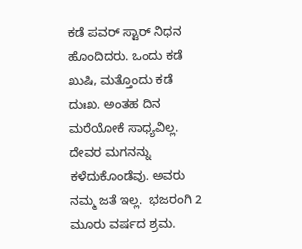ಕಡೆ ಪವರ್ ಸ್ಟಾರ್ ನಿಧನ ಹೊಂದಿದರು. ಒಂದು ಕಡೆ ಖುಷಿ, ಮತ್ತೊಂದು ಕಡೆ ದುಃಖ. ಅಂತಹ ದಿನ ಮರೆಯೋಕೆ ಸಾಧ್ಯವಿಲ್ಲ. ದೇವರ ಮಗನನ್ನು ಕಳೆದುಕೊಂಡೆವು. ಅವರು ನಮ್ಮ ಜತೆ ಇಲ್ಲ.  ಭಜರಂಗಿ 2 ಮೂರು ವರ್ಷದ ಶ್ರಮ.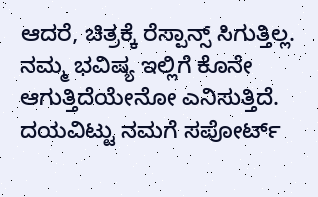ಆದರೆ, ಚಿತ್ರಕ್ಕೆ ರೆಸ್ಪಾನ್ಸ್ ಸಿಗುತ್ತಿಲ್ಲ. ನಮ್ಮ ಭವಿಷ್ಯ ಇಲ್ಲಿಗೆ ಕೊನೇ ಆಗುತ್ತಿದೆಯೇನೋ ಎನಿಸುತ್ತಿದೆ. ದಯವಿಟ್ಟು ನಮಗೆ ಸಪೋರ್ಟ್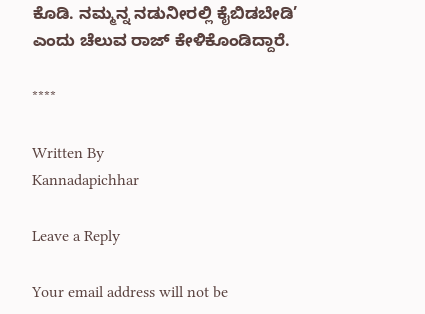ಕೊಡಿ. ನಮ್ಮನ್ನ ನಡುನೀರಲ್ಲಿ ಕೈಬಿಡಬೇಡಿ’ ಎಂದು ಚೆಲುವ ರಾಜ್ ಕೇಳಿಕೊಂಡಿದ್ದಾರೆ.

****

Written By
Kannadapichhar

Leave a Reply

Your email address will not be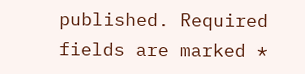published. Required fields are marked *